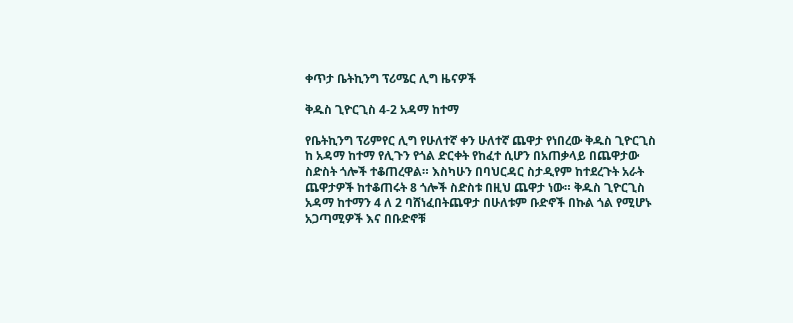ቀጥታ ቤትኪንግ ፕሪሜር ሊግ ዜናዎች

ቅዱስ ጊዮርጊስ 4-2 አዳማ ከተማ

የቤትኪንግ ፕሪምየር ሊግ የሁለተኛ ቀን ሁለተኛ ጨዋታ የነበረው ቅዱስ ጊዮርጊስ ከ አዳማ ከተማ የሊጉን የጎል ድርቀት የከፈተ ሲሆን በአጠቃላይ በጨዋታው ስድስት ጎሎች ተቆጠረዋል። እስካሁን በባህርዳር ስታዲየም ከተደረጉት አራት ጨዋታዎች ከተቆጠሩት 8 ጎሎች ስድስቱ በዚህ ጨዋታ ነው። ቅዱስ ጊዮርጊስ አዳማ ከተማን 4 ለ 2 ባሸነፈበትጨዋታ በሁለቱም ቡድኖች በኩል ጎል የሚሆኑ አጋጣሚዎች እና በቡድኖቹ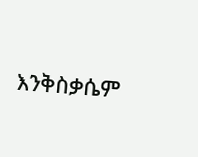እንቅስቃሴም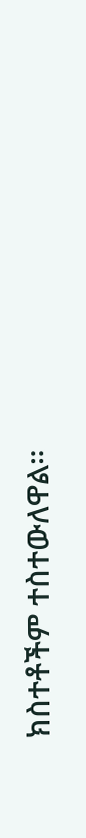ክስተቶችም ተስተውለዋል።